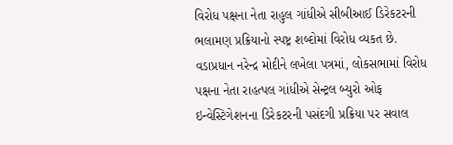વિરોધ પક્ષના નેતા રાહુલ ગાંધીએ સીબીઆઈ ડિરેકટરની ભલામણ પ્રક્રિયાનો સ્પષ્ટ્ર શબ્દોમાં વિરોધ વ્યકત છે. વડાપ્રધાન નરેન્દ્ર મોદીને લખેલા પત્રમાં, લોકસભામાં વિરોધ પક્ષના નેતા રાહત્પલ ગાંધીએ સેન્ટ્રલ બ્યુરો ઓફ ઇન્વેસ્ટિગેશનના ડિરેકટરની પસંદગી પ્રક્રિયા પર સવાલ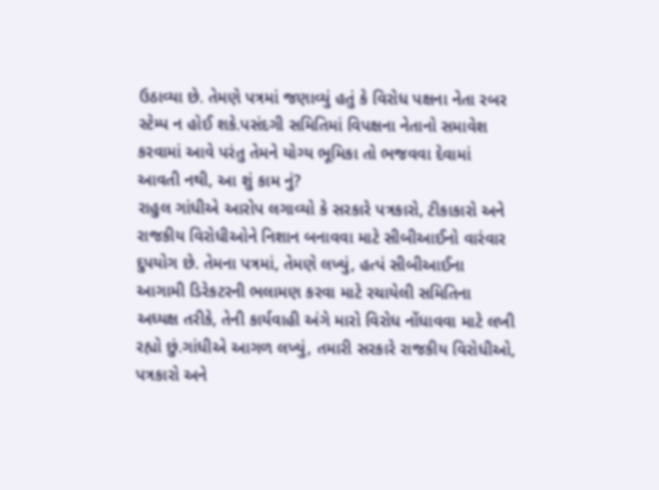ઉઠાવ્યા છે. તેમણે પત્રમાં જણાવ્યું હતું કે વિરોધ પક્ષના નેતા રબર સ્ટેમ્પ ન હોઈ શકે.પસંદગી સમિતિમાં વિપક્ષના નેતાનો સમાવેશ કરવામાં આવે પરંતુ તેમને યોગ્ય ભૂમિકા તો ભજવવા દેવામાં આવતી નથી, આ શું કામ નું?
રાહુલ ગાંધીએ આરોપ લગાવ્યો કે સરકારે પત્રકારો, ટીકાકારો અને રાજકીય વિરોધીઓને નિશાન બનાવવા માટે સીબીઆઈનો વારંવાર દુપયોગ છે. તેમના પત્રમાં, તેમણે લખ્યું, હત્પં સીબીઆઈના આગામી ડિરેકટરની ભલામણ કરવા માટે રચાયેલી સમિતિના અધ્યક્ષ તરીકે, તેની કાર્યવાહી અંગે મારો વિરોધ નોંધાવવા માટે લખી રહ્યો છું.ગાંધીએ આગળ લખ્યું, તમારી સરકારે રાજકીય વિરોધીઓ, પત્રકારો અને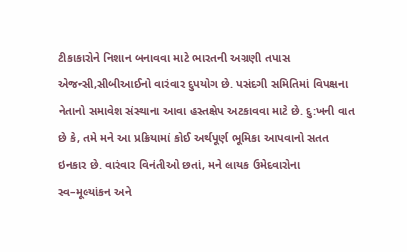ટીકાકારોને નિશાન બનાવવા માટે ભારતની અગ્રણી તપાસ એજન્સી,સીબીઆઈનો વારંવાર દુપયોગ છે. પસંદગી સમિતિમાં વિપક્ષના નેતાનો સમાવેશ સંસ્થાના આવા હસ્તક્ષેપ અટકાવવા માટે છે. દુ:ખની વાત છે કે, તમે મને આ પ્રક્રિયામાં કોઈ અર્થપૂર્ણ ભૂમિકા આપવાનો સતત ઇનકાર છે. વારંવાર વિનંતીઓ છતાં, મને લાયક ઉમેદવારોના સ્વ–મૂલ્યાંકન અને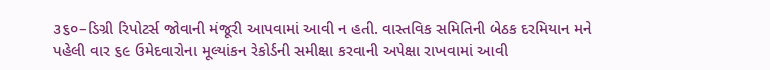૩૬૦–ડિગ્રી રિપોટર્સ જોવાની મંજૂરી આપવામાં આવી ન હતી. વાસ્તવિક સમિતિની બેઠક દરમિયાન મને પહેલી વાર ૬૯ ઉમેદવારોના મૂલ્યાંકન રેકોર્ડની સમીક્ષા કરવાની અપેક્ષા રાખવામાં આવી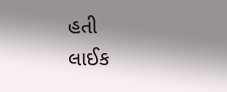હતી
લાઈક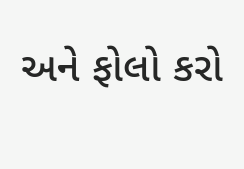અને ફોલો કરો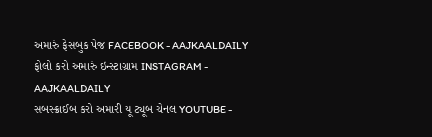અમારું ફેસબુક પેજ FACEBOOK - AAJKAALDAILY
ફોલો કરો અમારું ઇન્સ્ટાગ્રામ INSTAGRAM - AAJKAALDAILY
સબસ્ક્રાઈબ કરો અમારી યૂ ટ્યૂબ ચેનલ YOUTUBE -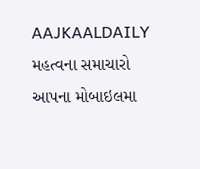AAJKAALDAILY
મહત્વના સમાચારો આપના મોબાઇલમા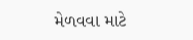મેળવવા માટે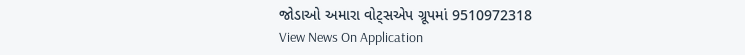જોડાઓ અમારા વોટ્સએપ ગ્રૂપમાં 9510972318
View News On Application